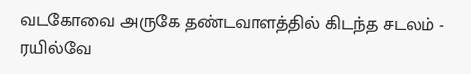வடகோவை அருகே தண்டவாளத்தில் கிடந்த சடலம் - ரயில்வே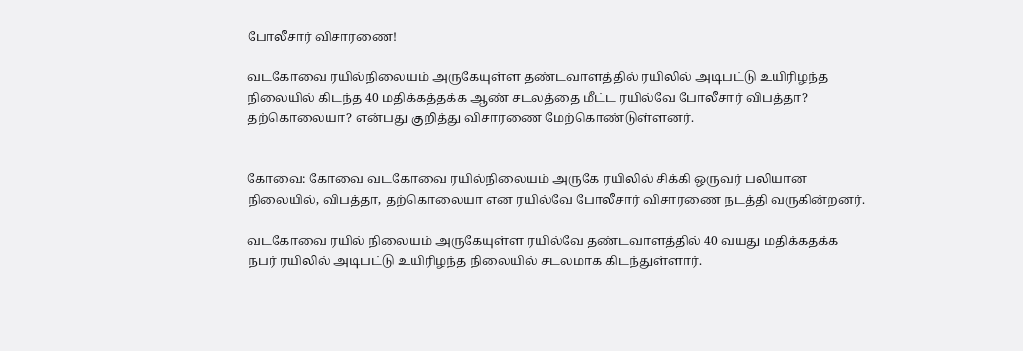போலீசார் விசாரணை!

வடகோவை ரயில்நிலையம் அருகேயுள்ள தண்டவாளத்தில் ரயிலில் அடிபட்டு உயிரிழந்த நிலையில் கிடந்த 40 மதிக்கத்தக்க ஆண் சடலத்தை மீட்ட ரயில்வே போலீசார் விபத்தா? தற்கொலையா? என்பது குறித்து விசாரணை மேற்கொண்டுள்ளனர்.


கோவை: கோவை வடகோவை ரயில்நிலையம் அருகே ரயிலில் சிக்கி ஒருவர் பலியான நிலையில், விபத்தா, தற்கொலையா என ரயில்வே போலீசார் விசாரணை நடத்தி வருகின்றனர்.

வடகோவை ரயில் நிலையம் அருகேயுள்ள ரயில்வே தண்டவாளத்தில் 40 வயது மதிக்கதக்க நபர் ரயிலில் அடிபட்டு உயிரிழந்த நிலையில் சடலமாக கிடந்துள்ளார்.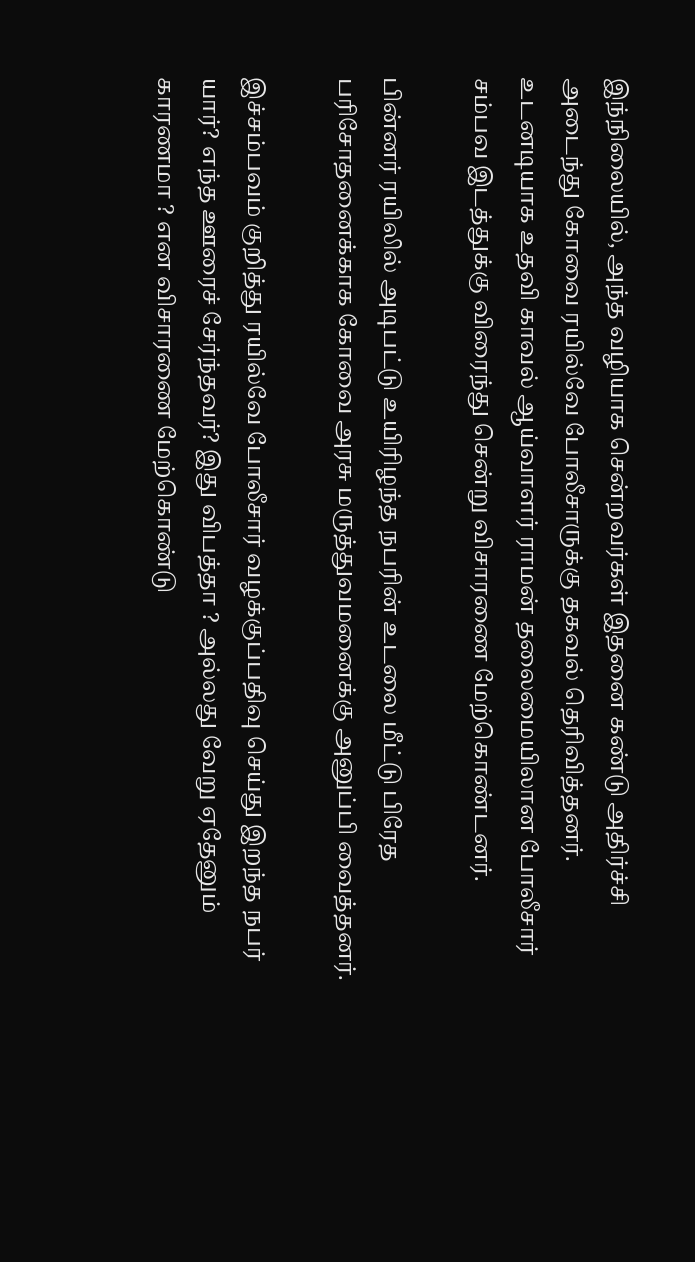இந்நிலையில், அந்த வழியாக சென்றவர்கள் இதனை கண்டு அதிர்ச்சி அடைந்து கோவை ரயில்வே போலீசாருக்கு தகவல் தெரிவித்தனர். உடனடியாக உதவி காவல் ஆய்வாளர் ராமன் தலைமையிலான போலீசார் சம்பவ இடத்துக்கு விரைந்து சென்று விசாரணை மேற்கொண்டனர்.

பின்னர் ரயிலில் அடிபட்டு உயிரிழந்த நபரின் உடலை மீட்டு பிரேத பரிசோதனைக்காக கோவை அரசு மருத்துவமனைக்கு அனுப்பி வைத்தனர்.

இச்சம்பவம் குறித்து ரயில்வே போலீசார் வழக்குப்பதிவு செய்து இறந்த நபர் யார்? எந்த ஊரைச் சேர்ந்தவர்? இது விபத்தா ? அல்லது வேறு ஏதேனும் காரணமா ? என விசாரணை மேற்கொண்டு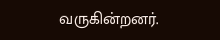வருகின்றனர்.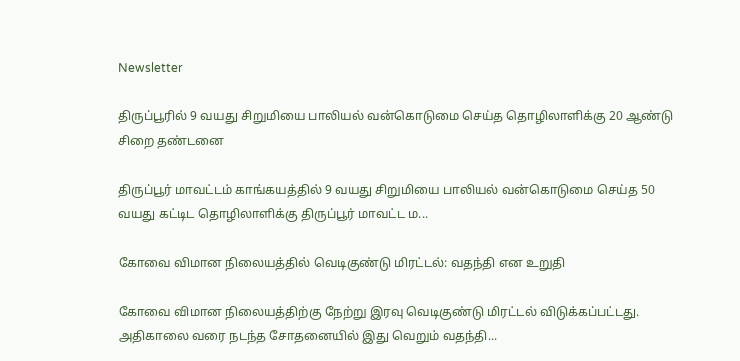Newsletter

திருப்பூரில் 9 வயது சிறுமியை பாலியல் வன்கொடுமை செய்த தொழிலாளிக்கு 20 ஆண்டு சிறை தண்டனை

திருப்பூர் மாவட்டம் காங்கயத்தில் 9 வயது சிறுமியை பாலியல் வன்கொடுமை செய்த 50 வயது கட்டிட தொழிலாளிக்கு திருப்பூர் மாவட்ட ம...

கோவை விமான நிலையத்தில் வெடிகுண்டு மிரட்டல்: வதந்தி என உறுதி

கோவை விமான நிலையத்திற்கு நேற்று இரவு வெடிகுண்டு மிரட்டல் விடுக்கப்பட்டது. அதிகாலை வரை நடந்த சோதனையில் இது வெறும் வதந்தி...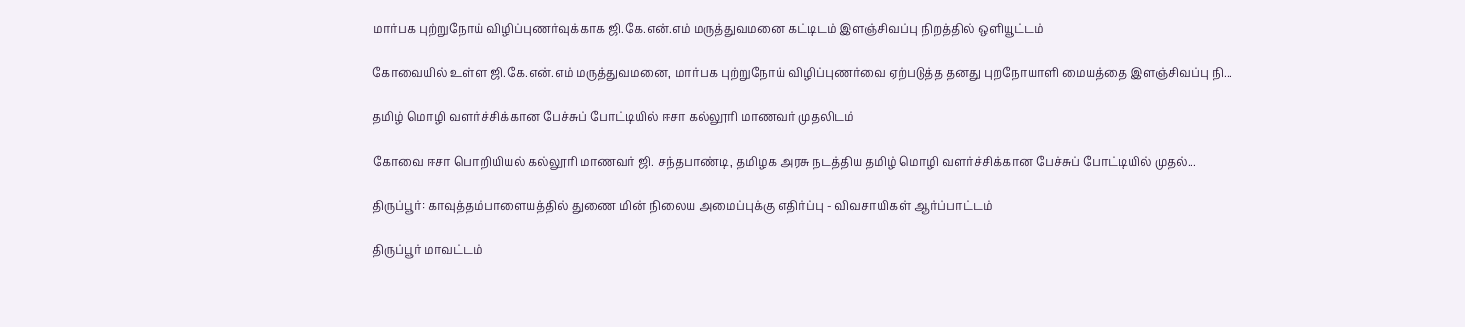மார்பக புற்றுநோய் விழிப்புணர்வுக்காக ஜி.கே.என்.எம் மருத்துவமனை கட்டிடம் இளஞ்சிவப்பு நிறத்தில் ஒளியூட்டம்

கோவையில் உள்ள ஜி.கே.என்.எம் மருத்துவமனை, மார்பக புற்றுநோய் விழிப்புணர்வை ஏற்படுத்த தனது புறநோயாளி மையத்தை இளஞ்சிவப்பு நி...

தமிழ் மொழி வளர்ச்சிக்கான பேச்சுப் போட்டியில் ஈசா கல்லூரி மாணவர் முதலிடம்

கோவை ஈசா பொறியியல் கல்லூரி மாணவர் ஜி. சந்தபாண்டி, தமிழக அரசு நடத்திய தமிழ் மொழி வளர்ச்சிக்கான பேச்சுப் போட்டியில் முதல்...

திருப்பூர்: காவுத்தம்பாளையத்தில் துணை மின் நிலைய அமைப்புக்கு எதிர்ப்பு - விவசாயிகள் ஆர்ப்பாட்டம்

திருப்பூர் மாவட்டம்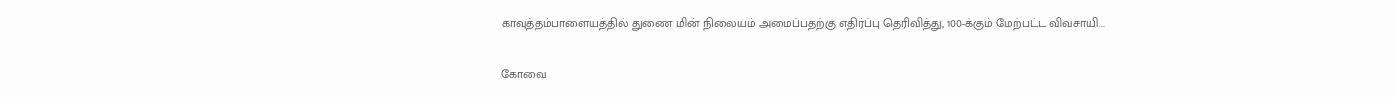காவுத்தம்பாளையத்தில் துணை மின் நிலையம் அமைப்பதற்கு எதிர்ப்பு தெரிவித்து, 100-க்கும் மேற்பட்ட விவசாயி...

கோவை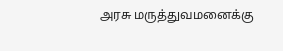அரசு மருத்துவமனைக்கு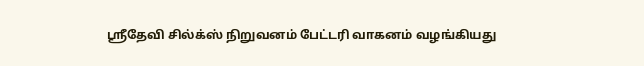ஸ்ரீதேவி சில்க்ஸ் நிறுவனம் பேட்டரி வாகனம் வழங்கியது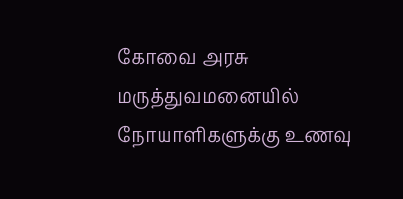கோவை அரசு மருத்துவமனையில் நோயாளிகளுக்கு உணவு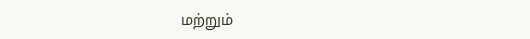மற்றும்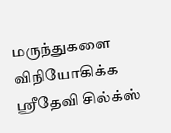மருந்துகளை விநியோகிக்க ஸ்ரீதேவி சில்க்ஸ்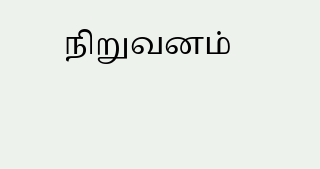நிறுவனம்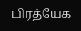பிரத்யேக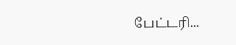பேட்டரி...